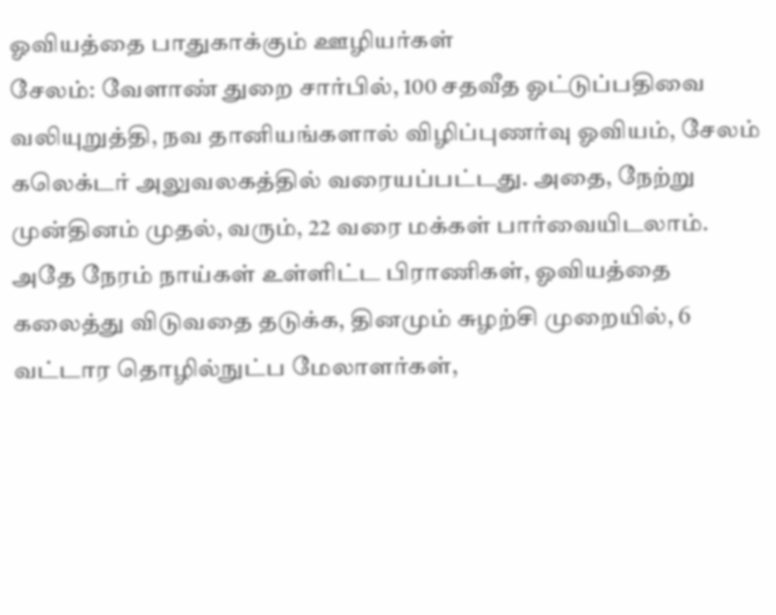ஓவியத்தை பாதுகாக்கும் ஊழியர்கள்
சேலம்: வேளாண் துறை சார்பில், 100 சதவீத ஓட்டுப்பதிவை வலியுறுத்தி, நவ தானியங்களால் விழிப்புணர்வு ஓவியம், சேலம் கலெக்டர் அலுவலகத்தில் வரையப்பட்டது. அதை, நேற்று முன்தினம் முதல், வரும், 22 வரை மக்கள் பார்வையிடலாம்.
அதே நேரம் நாய்கள் உள்ளிட்ட பிராணிகள், ஓவியத்தை கலைத்து விடுவதை தடுக்க, தினமும் சுழற்சி முறையில், 6 வட்டார தொழில்நுட்ப மேலாளர்கள்,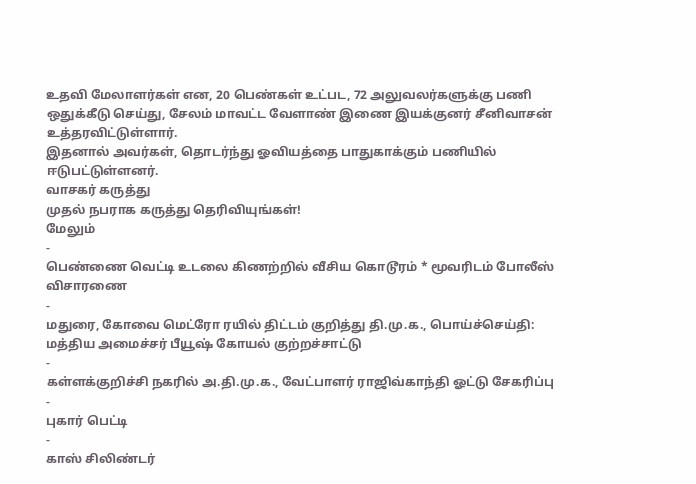உதவி மேலாளர்கள் என, 20 பெண்கள் உட்பட, 72 அலுவலர்களுக்கு பணி ஒதுக்கீடு செய்து, சேலம் மாவட்ட வேளாண் இணை இயக்குனர் சீனிவாசன் உத்தரவிட்டுள்ளார்.
இதனால் அவர்கள், தொடர்ந்து ஓவியத்தை பாதுகாக்கும் பணியில் ஈடுபட்டுள்ளனர்.
வாசகர் கருத்து
முதல் நபராக கருத்து தெரிவியுங்கள்!
மேலும்
-
பெண்ணை வெட்டி உடலை கிணற்றில் வீசிய கொடூரம் * மூவரிடம் போலீஸ் விசாரணை
-
மதுரை, கோவை மெட்ரோ ரயில் திட்டம் குறித்து தி.மு.க., பொய்ச்செய்தி: மத்திய அமைச்சர் பீயூஷ் கோயல் குற்றச்சாட்டு
-
கள்ளக்குறிச்சி நகரில் அ.தி.மு.க., வேட்பாளர் ராஜிவ்காந்தி ஓட்டு சேகரிப்பு
-
புகார் பெட்டி
-
காஸ் சிலிண்டர்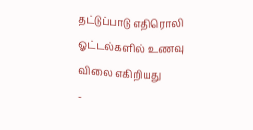தட்டுப்பாடு எதிரொலி ஓட்டல்களில் உணவு விலை எகிறியது
-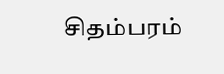சிதம்பரம்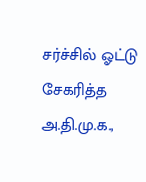சர்ச்சில் ஓட்டு சேகரித்த அ.தி.மு.க.,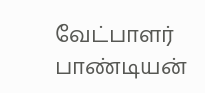வேட்பாளர் பாண்டியன்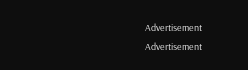Advertisement
Advertisement